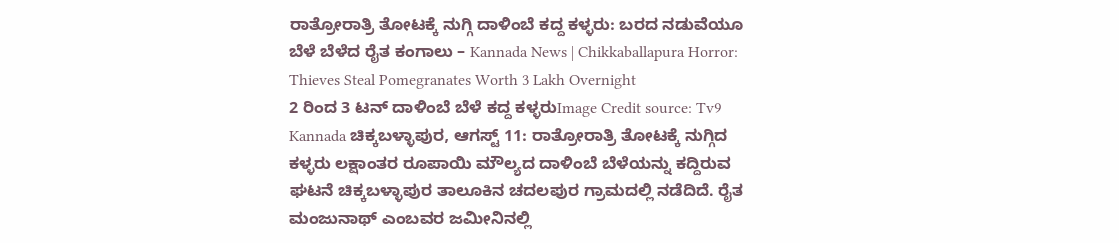ರಾತ್ರೋರಾತ್ರಿ ತೋಟಕ್ಕೆ ನುಗ್ಗಿ ದಾಳಿಂಬೆ ಕದ್ದ ಕಳ್ಳರು: ಬರದ ನಡುವೆಯೂ ಬೆಳೆ ಬೆಳೆದ ರೈತ ಕಂಗಾಲು – Kannada News | Chikkaballapura Horror: Thieves Steal Pomegranates Worth 3 Lakh Overnight
2 ರಿಂದ 3 ಟನ್ ದಾಳಿಂಬೆ ಬೆಳೆ ಕದ್ದ ಕಳ್ಳರುImage Credit source: Tv9 Kannada ಚಿಕ್ಕಬಳ್ಳಾಪುರ, ಆಗಸ್ಟ್ 11: ರಾತ್ರೋರಾತ್ರಿ ತೋಟಕ್ಕೆ ನುಗ್ಗಿದ ಕಳ್ಳರು ಲಕ್ಷಾಂತರ ರೂಪಾಯಿ ಮೌಲ್ಯದ ದಾಳಿಂಬೆ ಬೆಳೆಯನ್ನು ಕದ್ದಿರುವ ಘಟನೆ ಚಿಕ್ಕಬಳ್ಳಾಪುರ ತಾಲೂಕಿನ ಚದಲಪುರ ಗ್ರಾಮದಲ್ಲಿ ನಡೆದಿದೆ. ರೈತ ಮಂಜುನಾಥ್ ಎಂಬವರ ಜಮೀನಿನಲ್ಲಿ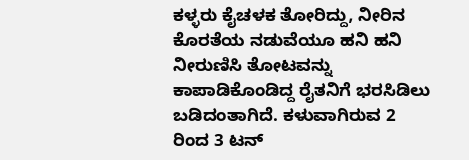ಕಳ್ಳರು ಕೈಚಳಕ ತೋರಿದ್ದು, ನೀರಿನ ಕೊರತೆಯ ನಡುವೆಯೂ ಹನಿ ಹನಿ ನೀರುಣಿಸಿ ತೋಟವನ್ನು ಕಾಪಾಡಿಕೊಂಡಿದ್ದ ರೈತನಿಗೆ ಭರಸಿಡಿಲು ಬಡಿದಂತಾಗಿದೆ. ಕಳುವಾಗಿರುವ 2 ರಿಂದ 3 ಟನ್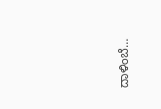ದಾಳಿಂಬೆ…